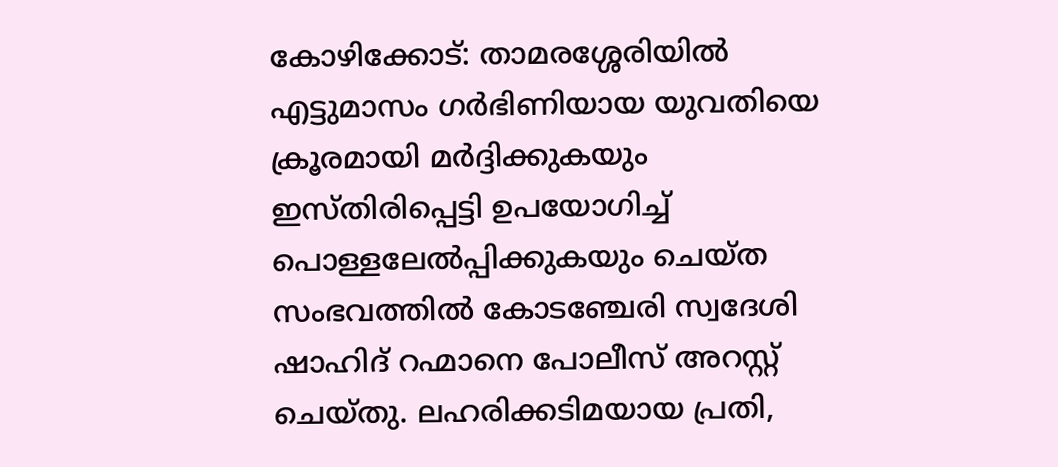കോഴിക്കോട്: താമരശ്ശേരിയിൽ എട്ടുമാസം ഗർഭിണിയായ യുവതിയെ ക്രൂരമായി മർദ്ദിക്കുകയും ഇസ്തിരിപ്പെട്ടി ഉപയോഗിച്ച് പൊള്ളലേൽപ്പിക്കുകയും ചെയ്ത സംഭവത്തിൽ കോടഞ്ചേരി സ്വദേശി ഷാഹിദ് റഹ്മാനെ പോലീസ് അറസ്റ്റ് ചെയ്തു. ലഹരിക്കടിമയായ പ്രതി,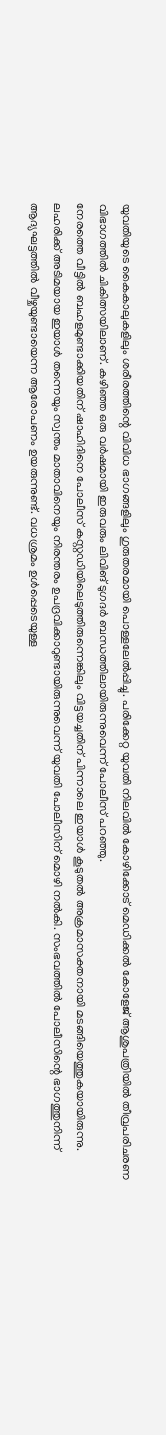യുവതിയുടെ കൈകാലുകളിലും ശരീരത്തിന്റെ വിവിധ ഭാഗങ്ങളിലും ഗുരുതരമായി പൊള്ളലേൽപ്പിച്ചു. പരിക്കേറ്റ യുവതി നിലവിൽ കോഴിക്കോട് മെഡിക്കൽ കോളേജ് ആശുപത്രിയിൽ തീവ്രപരിചരണ വിഭാഗത്തിൽ ചികിത്സയിലാണ്. കഴിഞ്ഞ ഒരു വർഷമായി ഇരുവരും ലിവിങ് ടുഗദർ ബന്ധത്തിലായിരുന്നുവെന്ന് പോലീസ് പറഞ്ഞു.
നേരത്തെ വീട്ടിൽ ബഹളമുണ്ടാക്കിയതിന് ഷാഹിദിനെ പോലീസ് കസ്റ്റഡിയിലെടുത്തിരുന്നെങ്കിലും വിട്ടയച്ചതിന് പിന്നാലെ ഇയാൾ കൂടുതൽ അക്രമാസക്തനായി മടങ്ങിയെത്തുകയായിരുന്നു. ലഹരിക്ക് അടിമയായ ഇയാൾ തന്നെയും സ്വന്തം മാതാവിനെയും നിരന്തരം ഉപദ്രവിക്കാറുണ്ടായിരുന്നുവെന്ന് യുവതി പോലീസിന് മൊഴി നൽകി. സംഭവത്തിൽ പോലീസിന്റെ ഭാഗത്തുനിന്ന് ആദ്യഘട്ടത്തിൽ വീഴ്ചയുണ്ടായെന്ന ആരോപണം ഉയരുന്നുണ്ട്. വധശ്രമം ഉൾപ്പെടെയുള്ള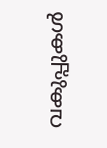വകുപ്പുകൾ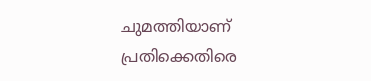ചുമത്തിയാണ് പ്രതിക്കെതിരെ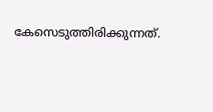കേസെടുത്തിരിക്കുന്നത്.